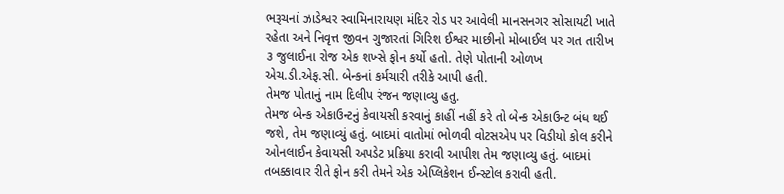ભરૂચનાં ઝાડેશ્વર સ્વામિનારાયણ મંદિર રોડ પર આવેલી માનસનગર સોસાયટી ખાતે રહેતા અને નિવૃત્ત જીવન ગુજારતાં ગિરિશ ઈશ્વર માછીનો મોબાઈલ પર ગત તારીખ ૩ જુલાઈના રોજ એક શખ્સે ફોન કર્યો હતો. તેણે પોતાની ઓળખ એચ.ડી.એફ.સી. બેન્કનાં કર્મચારી તરીકે આપી હતી.
તેમજ પોતાનું નામ દિલીપ રંજન જણાવ્યુ હતુ.
તેમજ બેન્ક એકાઉન્ટનું કેવાયસી કરવાનું કાહીં નહીં કરે તો બેન્ક એકાઉન્ટ બંધ થઈ જશે, તેમ જણાવ્યું હતું. બાદમાં વાતોમાં ભોળવી વોટસએપ પર વિડીયો કોલ કરીને ઓનલાઈન કેવાયસી અપડેટ પ્રક્રિયા કરાવી આપીશ તેમ જણાવ્યુ હતું. બાદમાં તબક્કાવાર રીતે ફોન કરી તેમને એક એપ્લિકેશન ઈન્સ્ટોલ કરાવી હતી.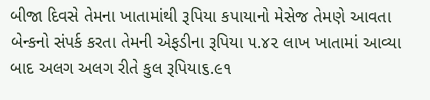બીજા દિવસે તેમના ખાતામાંથી રૂપિયા કપાયાનો મેસેજ તેમણે આવતા બેન્કનો સંપર્ક કરતા તેમની એફડીના રૂપિયા ૫.૪૨ લાખ ખાતામાં આવ્યા બાદ અલગ અલગ રીતે કુલ રૂપિયા૬.૯૧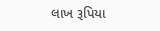લાખ રૂપિયા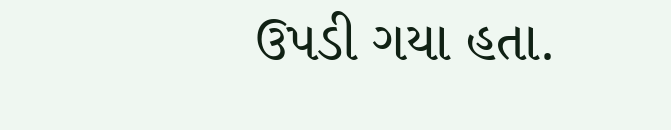ઉપડી ગયા હતા.